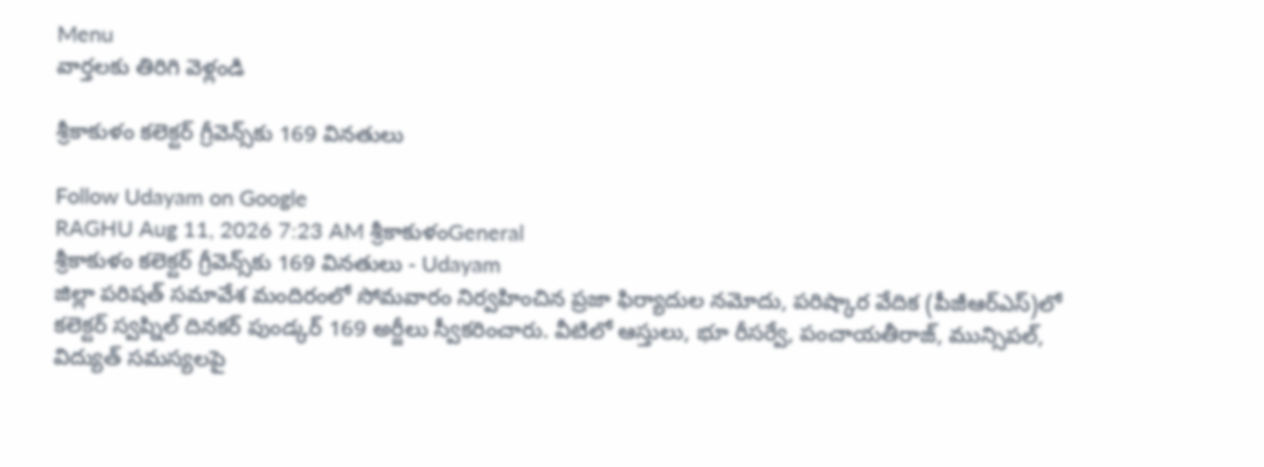Menu
వార్తలకు తిరిగి వెళ్లండి

శ్రీకాకుళం కలెక్టర్‌ గ్రీవెన్స్‌కు 169 వినతులు

Follow Udayam on Google
RAGHU Aug 11, 2026 7:23 AM శ్రీకాకుళంGeneral
శ్రీకాకుళం కలెక్టర్‌ గ్రీవెన్స్‌కు 169 వినతులు - Udayam
జిల్లా పరిషత్‌ సమావేశ మందిరంలో సోమవారం నిర్వహించిన ప్రజా ఫిర్యాదుల నమోదు, పరిష్కార వేదిక (పీజీఆర్ఎస్‌)లో కలెక్టర్‌ స్వప్నిల్‌ దినకర్‌ పుండ్కర్‌ 169 అర్జీలు స్వీకరించారు. వీటిలో ఆస్తులు, భూ రీసర్వే, పంచాయతీరాజ్‌, మున్సిపల్‌, విద్యుత్‌ సమస్యలపై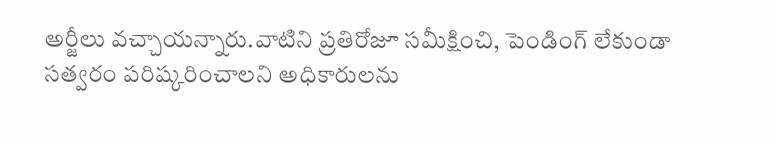అర్జీలు వచ్చాయన్నారు.వాటిని ప్రతిరోజూ సమీక్షించి, పెండింగ్‌ లేకుండా సత్వరం పరిష్కరించాలని అధికారులను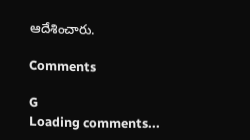ఆదేశించారు.

Comments

G
Loading comments...